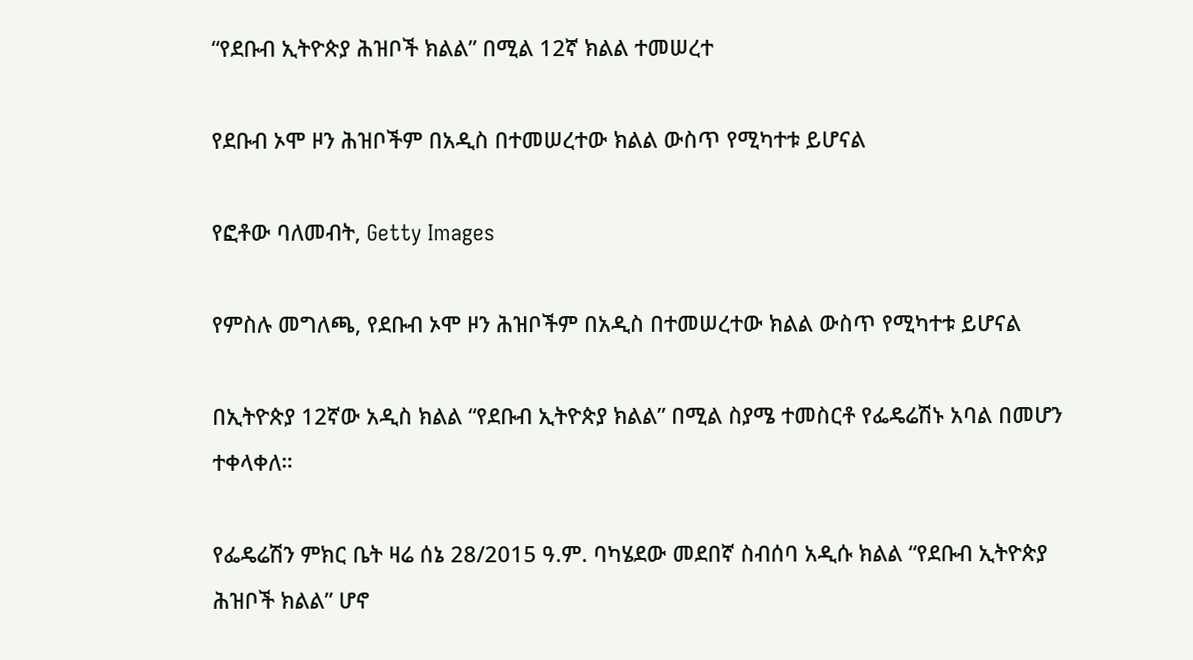“የደቡብ ኢትዮጵያ ሕዝቦች ክልል” በሚል 12ኛ ክልል ተመሠረተ

የደቡብ ኦሞ ዞን ሕዝቦችም በአዲስ በተመሠረተው ክልል ውስጥ የሚካተቱ ይሆናል

የፎቶው ባለመብት, Getty Images

የምስሉ መግለጫ, የደቡብ ኦሞ ዞን ሕዝቦችም በአዲስ በተመሠረተው ክልል ውስጥ የሚካተቱ ይሆናል

በኢትዮጵያ 12ኛው አዲስ ክልል “የደቡብ ኢትዮጵያ ክልል” በሚል ስያሜ ተመስርቶ የፌዴሬሽኑ አባል በመሆን ተቀላቀለ።

የፌዴሬሽን ምክር ቤት ዛሬ ሰኔ 28/2015 ዓ.ም. ባካሄደው መደበኛ ስብሰባ አዲሱ ክልል “የደቡብ ኢትዮጵያ ሕዝቦች ክልል” ሆኖ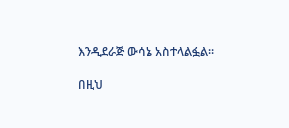እንዲደራጅ ውሳኔ አስተላልፏል።

በዚህ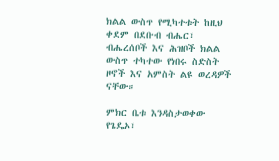ክልል ውስጥ የሚካተቱት ከዚህ ቀደም በደቡብ ብሔር፣ ብሔረሰቦች እና ሕዝቦች ክልል ውስጥ ተካተው የነበሩ ስድስት ዞኖች እና አምስት ልዩ ወረዳዎች ናቸው።

ምክር ቤቱ እንዳስታወቀው የጌዴኦ፣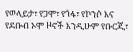የወላይታ፣ የጋሞ፣ የጎፋ፣ የኮንሶ እና የደቡብ ኦሞ ዞኖች እንዲሁም የቡርጂ፣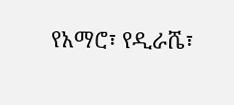የአማሮ፣ የዲራሼ፣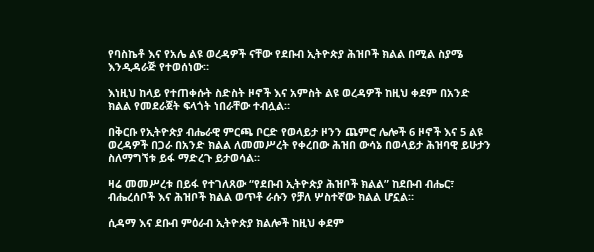የባስኬቶ እና የአሌ ልዩ ወረዳዎች ናቸው የደቡብ ኢትዮጵያ ሕዝቦች ክልል በሚል ስያሜ እንዲዳራጅ የተወሰነው።

እነዚህ ከላይ የተጠቀሱት ስድስት ዞኖች እና አምስት ልዩ ወረዳዎች ከዚህ ቀደም በአንድ ክልል የመደራጀት ፍላጎት ነበራቸው ተብሏል።

በቅርቡ የኢትዮጵያ ብሔራዊ ምርጫ ቦርድ የወላይታ ዞንን ጨምሮ ሌሎች 6 ዞኖች እና 5 ልዩ ወረዳዎች በጋራ በአንድ ክልል ለመመሥረት የቀረበው ሕዝበ ውሳኔ በወላይታ ሕዝባዊ ይሁታን ስለማግኘቱ ይፋ ማድረጉ ይታወሳል።

ዛሬ መመሥረቱ በይፋ የተገለጸው “የደቡብ ኢትዮጵያ ሕዝቦች ክልል” ከደቡብ ብሔር፣ ብሔረሰቦች እና ሕዝቦች ክልል ወጥቶ ራሱን የቻለ ሦስተኛው ክልል ሆኗል።

ሲዳማ እና ደቡብ ምዕራብ ኢትዮጵያ ክልሎች ከዚህ ቀደም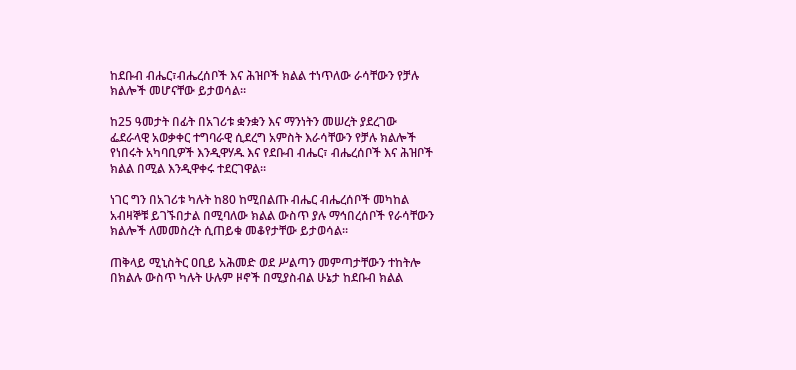ከደቡብ ብሔር፣ብሔረሰቦች እና ሕዝቦች ክልል ተነጥለው ራሳቸውን የቻሉ ክልሎች መሆናቸው ይታወሳል።

ከ25 ዓመታት በፊት በአገሪቱ ቋንቋን እና ማንነትን መሠረት ያደረገው ፌደራላዊ አወቃቀር ተግባራዊ ሲደረግ አምስት እራሳቸውን የቻሉ ክልሎች የነበሩት አካባቢዎች እንዲዋሃዱ እና የደቡብ ብሔር፣ ብሔረሰቦች እና ሕዝቦች ክልል በሚል እንዲዋቀሩ ተደርገዋል።

ነገር ግን በአገሪቱ ካሉት ከ80 ከሚበልጡ ብሔር ብሔረሰቦች መካከል አብዛኞቹ ይገኙበታል በሚባለው ክልል ውስጥ ያሉ ማኅበረሰቦች የራሳቸውን ክልሎች ለመመስረት ሲጠይቁ መቆየታቸው ይታወሳል።

ጠቅላይ ሚኒስትር ዐቢይ አሕመድ ወደ ሥልጣን መምጣታቸውን ተከትሎ በክልሉ ውስጥ ካሉት ሁሉም ዞኖች በሚያስብል ሁኔታ ከደቡብ ክልል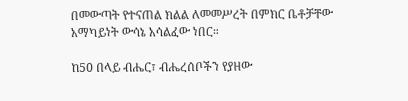በመውጣት የተናጠል ክልል ለመመሥረት በምክር ቤቶቻቸው አማካይነት ውሳኔ አሳልፈው ነበር።

ከ50 በላይ ብሔር፣ ብሔረሰቦችን የያዘው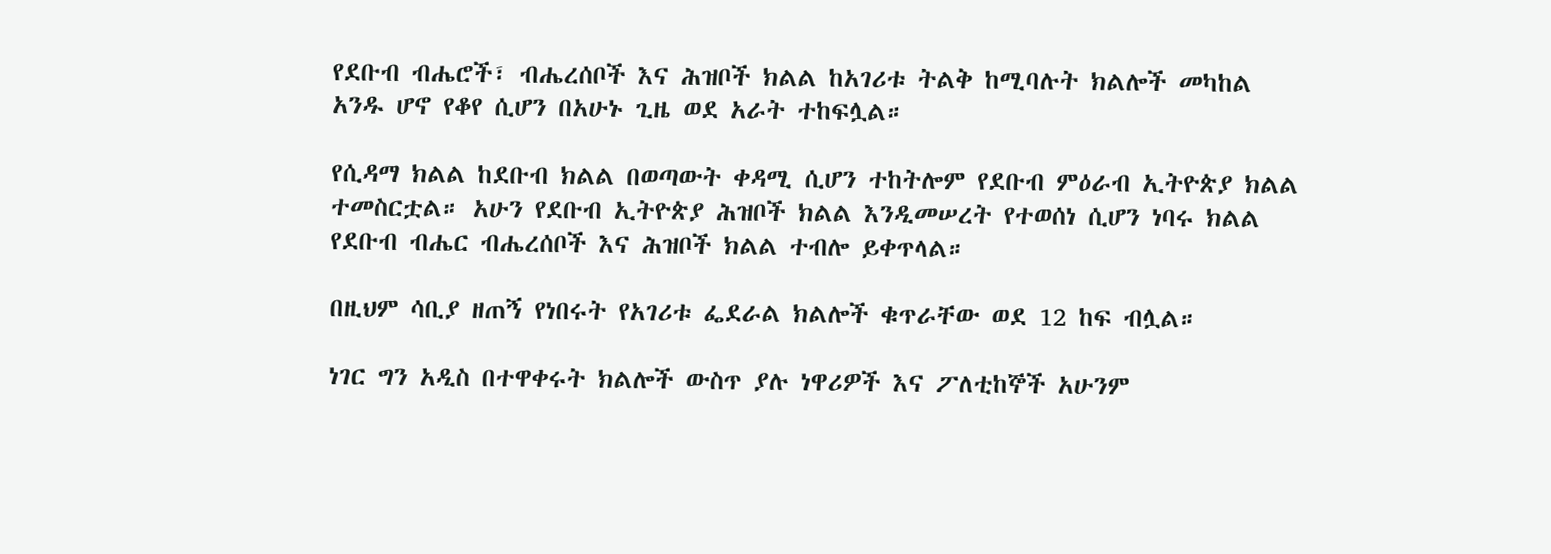የደቡብ ብሔሮች፣ ብሔረሰቦች እና ሕዝቦች ክልል ከአገሪቱ ትልቅ ከሚባሉት ክልሎች መካከል አንዱ ሆኖ የቆየ ሲሆን በአሁኑ ጊዜ ወደ አራት ተከፍሏል።

የሲዳማ ክልል ከደቡብ ክልል በወጣውት ቀዳሚ ሲሆን ተከትሎም የደቡብ ምዕራብ ኢትዮጵያ ክልል ተመስርቷል። አሁን የደቡብ ኢትዮጵያ ሕዝቦች ክልል እንዲመሠረት የተወሰነ ሲሆን ነባሩ ክልል የደቡብ ብሔር ብሔረሰቦች እና ሕዝቦች ክልል ተብሎ ይቀጥላል።

በዚህም ሳቢያ ዘጠኝ የነበሩት የአገሪቱ ፌደራል ክልሎች ቁጥራቸው ወደ 12 ከፍ ብሏል።

ነገር ግን አዲስ በተዋቀሩት ክልሎች ውስጥ ያሉ ነዋሪዎች እና ፖለቲከኞች አሁንም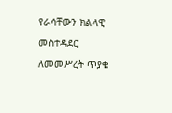የራሳቸውን ክልላዊ መስተዳደር ለመመሥረት ጥያቄ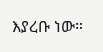እያረቡ ነው።